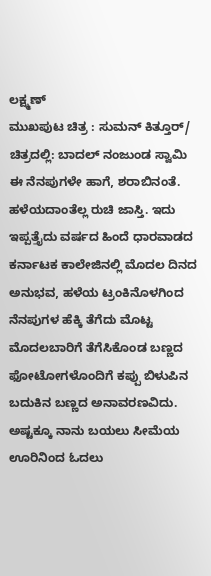ಲಕ್ಷ್ಮಣ್
ಮುಖಪುಟ ಚಿತ್ರ : ಸುಮನ್ ಕಿತ್ತೂರ್/ ಚಿತ್ರದಲ್ಲಿ: ಬಾದಲ್ ನಂಜುಂಡ ಸ್ವಾಮಿ
ಈ ನೆನಪುಗಳೇ ಹಾಗೆ, ಶರಾಬಿನಂತೆ. ಹಳೆಯದಾಂತೆಲ್ಲ ರುಚಿ ಜಾಸ್ತಿ. ಇದು ಇಪ್ಪತ್ತೈದು ವರ್ಷದ ಹಿಂದೆ ಧಾರವಾಡದ ಕರ್ನಾಟಕ ಕಾಲೇಜಿನಲ್ಲಿ ಮೊದಲ ದಿನದ ಅನುಭವ, ಹಳೆಯ ಟ್ರಂಕಿನೊಳಗಿಂದ ನೆನಪುಗಳ ಹೆಕ್ಕಿ ತೆಗೆದು ಮೊಟ್ಟ ಮೊದಲಬಾರಿಗೆ ತೆಗೆಸಿಕೊಂಡ ಬಣ್ಣದ ಫೋಟೋಗಳೊಂದಿಗೆ ಕಪ್ಪು ಬಿಳುಪಿನ ಬದುಕಿನ ಬಣ್ಣದ ಅನಾವರಣವಿದು.
ಅಷ್ಟಕ್ಕೂ ನಾನು ಬಯಲು ಸೀಮೆಯ ಊರಿನಿಂದ ಓದಲು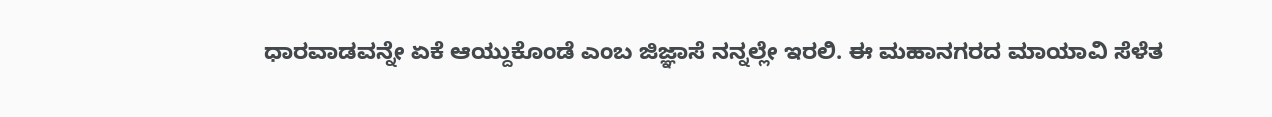ಧಾರವಾಡವನ್ನೇ ಏಕೆ ಆಯ್ದುಕೊಂಡೆ ಎಂಬ ಜಿಜ್ಞಾಸೆ ನನ್ನಲ್ಲೇ ಇರಲಿ. ಈ ಮಹಾನಗರದ ಮಾಯಾವಿ ಸೆಳೆತ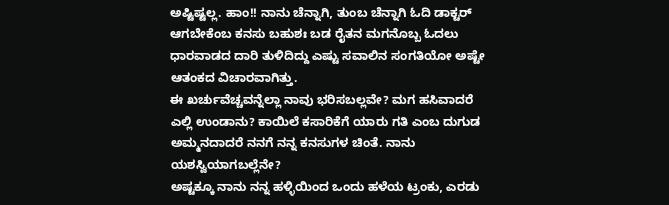ಅಷ್ಟಿಷ್ಟಲ್ಲ. ಹಾಂ!! ನಾನು ಚೆನ್ನಾಗಿ, ತುಂಬ ಚೆನ್ನಾಗಿ ಓದಿ ಡಾಕ್ಟರ್ ಆಗಬೇಕೆಂಬ ಕನಸು ಬಹುಶಃ ಬಡ ರೈತನ ಮಗನೊಬ್ಬ ಓದಲು ಧಾರವಾಡದ ದಾರಿ ತುಳಿದಿದ್ದು ಎಷ್ಟು ಸವಾಲಿನ ಸಂಗತಿಯೋ ಅಷ್ಟೇ ಆತಂಕದ ವಿಚಾರವಾಗಿತ್ತು.
ಈ ಖರ್ಚುವೆಚ್ಚವನ್ನೆಲ್ಲಾ ನಾವು ಭರಿಸಬಲ್ಲವೇ? ಮಗ ಹಸಿವಾದರೆ ಎಲ್ಲಿ ಉಂಡಾನು? ಕಾಯಿಲೆ ಕಸಾರಿಕೆಗೆ ಯಾರು ಗತಿ ಎಂಬ ದುಗುಡ ಅಮ್ಮನದಾದರೆ ನನಗೆ ನನ್ನ ಕನಸುಗಳ ಚಿಂತೆ. ನಾನು ಯಶಸ್ವಿಯಾಗಬಲ್ಲೆನೇ?
ಅಷ್ಟಕ್ಕೂ ನಾನು ನನ್ನ ಹಳ್ಳಿಯಿಂದ ಒಂದು ಹಳೆಯ ಟ್ರಂಕು, ಎರಡು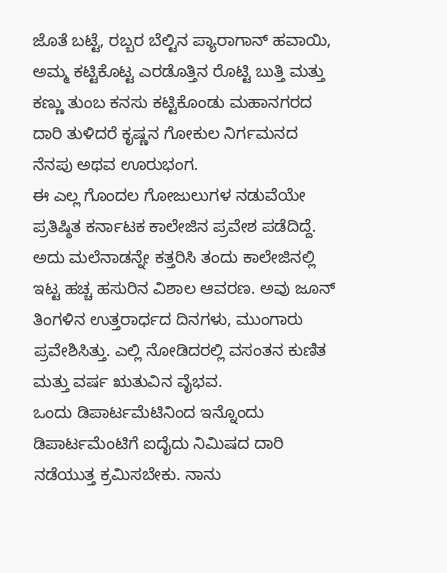ಜೊತೆ ಬಟ್ಟೆ, ರಬ್ಬರ ಬೆಲ್ಟಿನ ಪ್ಯಾರಾಗಾನ್ ಹವಾಯಿ, ಅಮ್ಮ ಕಟ್ಟಿಕೊಟ್ಟ ಎರಡೊತ್ತಿನ ರೊಟ್ಟಿ ಬುತ್ತಿ ಮತ್ತು ಕಣ್ಣು ತುಂಬ ಕನಸು ಕಟ್ಟಿಕೊಂಡು ಮಹಾನಗರದ ದಾರಿ ತುಳಿದರೆ ಕೃಷ್ಣನ ಗೋಕುಲ ನಿರ್ಗಮನದ ನೆನಪು ಅಥವ ಊರುಭಂಗ.
ಈ ಎಲ್ಲ ಗೊಂದಲ ಗೋಜುಲುಗಳ ನಡುವೆಯೇ ಪ್ರತಿಷ್ಠಿತ ಕರ್ನಾಟಕ ಕಾಲೇಜಿನ ಪ್ರವೇಶ ಪಡೆದಿದ್ದೆ. ಅದು ಮಲೆನಾಡನ್ನೇ ಕತ್ತರಿಸಿ ತಂದು ಕಾಲೇಜಿನಲ್ಲಿ ಇಟ್ಟ ಹಚ್ಚ ಹಸುರಿನ ವಿಶಾಲ ಆವರಣ. ಅವು ಜೂನ್ ತಿಂಗಳಿನ ಉತ್ತರಾರ್ಧದ ದಿನಗಳು, ಮುಂಗಾರು ಪ್ರವೇಶಿಸಿತ್ತು. ಎಲ್ಲಿ ನೋಡಿದರಲ್ಲಿ ವಸಂತನ ಕುಣಿತ ಮತ್ತು ವರ್ಷ ಋತುವಿನ ವೈಭವ.
ಒಂದು ಡಿಪಾರ್ಟಮೆಟಿನಿಂದ ಇನ್ನೊಂದು ಡಿಪಾರ್ಟಮೆಂಟಿಗೆ ಐದೈದು ನಿಮಿಷದ ದಾರಿ ನಡೆಯುತ್ತ ಕ್ರಮಿಸಬೇಕು. ನಾನು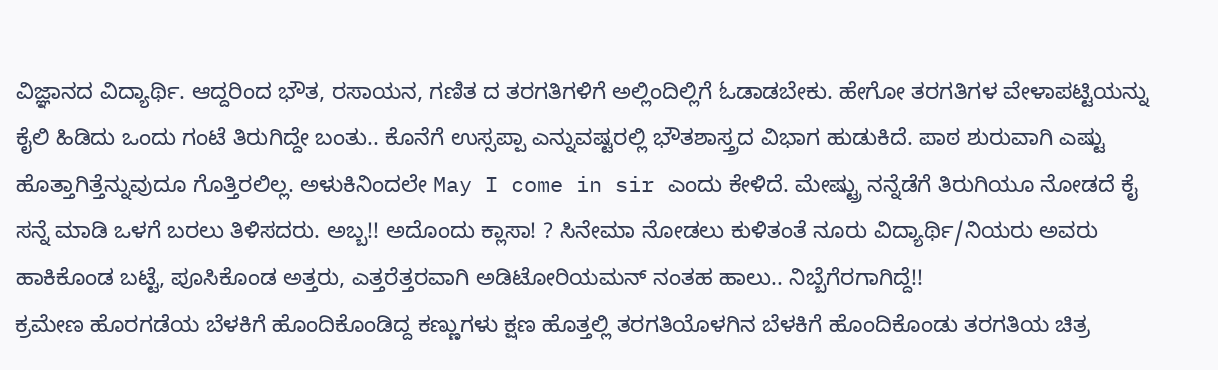ವಿಜ್ಞಾನದ ವಿದ್ಯಾರ್ಥಿ. ಆದ್ದರಿಂದ ಭೌತ, ರಸಾಯನ, ಗಣಿತ ದ ತರಗತಿಗಳಿಗೆ ಅಲ್ಲಿಂದಿಲ್ಲಿಗೆ ಓಡಾಡಬೇಕು. ಹೇಗೋ ತರಗತಿಗಳ ವೇಳಾಪಟ್ಟಿಯನ್ನು ಕೈಲಿ ಹಿಡಿದು ಒಂದು ಗಂಟೆ ತಿರುಗಿದ್ದೇ ಬಂತು.. ಕೊನೆಗೆ ಉಸ್ಸಪ್ಪಾ ಎನ್ನುವಷ್ಟರಲ್ಲಿ ಭೌತಶಾಸ್ತ್ರದ ವಿಭಾಗ ಹುಡುಕಿದೆ. ಪಾಠ ಶುರುವಾಗಿ ಎಷ್ಟು ಹೊತ್ತಾಗಿತ್ತೆನ್ನುವುದೂ ಗೊತ್ತಿರಲಿಲ್ಲ. ಅಳುಕಿನಿಂದಲೇ May I come in sir ಎಂದು ಕೇಳಿದೆ. ಮೇಷ್ಟ್ರು ನನ್ನೆಡೆಗೆ ತಿರುಗಿಯೂ ನೋಡದೆ ಕೈ ಸನ್ನೆ ಮಾಡಿ ಒಳಗೆ ಬರಲು ತಿಳಿಸದರು. ಅಬ್ಬ!! ಅದೊಂದು ಕ್ಲಾಸಾ! ? ಸಿನೇಮಾ ನೋಡಲು ಕುಳಿತಂತೆ ನೂರು ವಿದ್ಯಾರ್ಥಿ/ನಿಯರು ಅವರು ಹಾಕಿಕೊಂಡ ಬಟ್ಟೆ, ಪೂಸಿಕೊಂಡ ಅತ್ತರು, ಎತ್ತರೆತ್ತರವಾಗಿ ಅಡಿಟೋರಿಯಮನ್ ನಂತಹ ಹಾಲು.. ನಿಬ್ಬೆಗೆರಗಾಗಿದ್ದೆ!!
ಕ್ರಮೇಣ ಹೊರಗಡೆಯ ಬೆಳಕಿಗೆ ಹೊಂದಿಕೊಂಡಿದ್ದ ಕಣ್ಣುಗಳು ಕ್ಷಣ ಹೊತ್ತಲ್ಲಿ ತರಗತಿಯೊಳಗಿನ ಬೆಳಕಿಗೆ ಹೊಂದಿಕೊಂಡು ತರಗತಿಯ ಚಿತ್ರ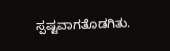ಸ್ಪಷ್ಟವಾಗತೊಡಗಿತು.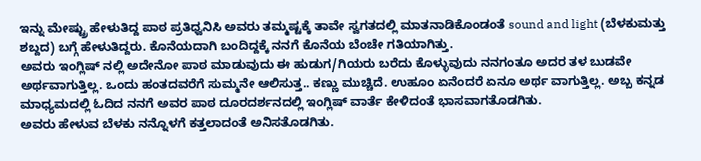ಇನ್ನು ಮೇಷ್ಟ್ರು ಹೇಳುತಿದ್ದ ಪಾಠ ಪ್ರತಿಧ್ವನಿಸಿ ಅವರು ತಮ್ಮಷ್ಟಕ್ಕೆ ತಾವೇ ಸ್ವಗತದಲ್ಲಿ ಮಾತನಾಡಿಕೊಂಡಂತೆ sound and light (ಬೆಳಕುಮತ್ತು ಶಬ್ದದ) ಬಗ್ಗೆ ಹೇಳುತಿದ್ದರು. ಕೊನೆಯದಾಗಿ ಬಂದಿದ್ದಕ್ಕೆ ನನಗೆ ಕೊನೆಯ ಬೆಂಚೇ ಗತಿಯಾಗಿತ್ತು.
ಅವರು ಇಂಗ್ಲಿಷ್ ನಲ್ಲಿ ಅದೇನೋ ಪಾಠ ಮಾಡುವುದು ಈ ಹುಡುಗ/ಗಿಯರು ಬರೆದು ಕೊಳ್ಳುವುದು ನನಗಂತೂ ಅದರ ತಳ ಬುಡವೇ ಅರ್ಥವಾಗುತ್ತಿಲ್ಲ. ಒಂದು ಹಂತದವರೆಗೆ ಸುಮ್ಮನೇ ಆಲಿಸುತ್ತ.. ಕಣ್ಣು ಮುಚ್ಚಿದೆ. ಉಹೂಂ ಏನೆಂದರೆ ಏನೂ ಅರ್ಥ ವಾಗುತ್ತಿಲ್ಲ. ಅಬ್ಬ ಕನ್ನಡ ಮಾಧ್ಯಮದಲ್ಲಿ ಓದಿದ ನನಗೆ ಅವರ ಪಾಠ ದೂರದರ್ಶನದಲ್ಲಿ ಇಂಗ್ಲಿಷ್ ವಾರ್ತೆ ಕೇಳಿದಂತೆ ಭಾಸವಾಗತೊಡಗಿತು.
ಅವರು ಹೇಳುವ ಬೆಳಕು ನನ್ನೊಳಗೆ ಕತ್ತಲಾದಂತೆ ಅನಿಸತೊಡಗಿತು.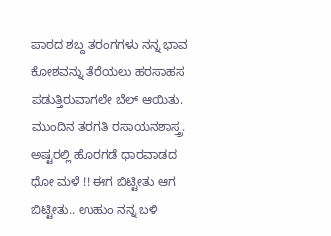ಪಾಠದ ಶಬ್ದ ತರಂಗಗಳು ನನ್ನ ಭಾವ ಕೋಶವನ್ನು ತೆರೆಯಲು ಹರಸಾಹಸ ಪಡುತ್ತಿರುವಾಗಲೇ ಬೆಲ್ ಆಯಿತು. ಮುಂದಿನ ತರಗತಿ ರಸಾಯನಶಾಸ್ತ್ರ.
ಅಷ್ಟರಲ್ಲಿ ಹೊರಗಡೆ ಧಾರವಾಡದ ಧೋ ಮಳೆ !! ಈಗ ಬಿಟ್ಟೀತು ಆಗ ಬಿಟ್ಟೀತು.. ಉಹುಂ ನನ್ನ ಬಳಿ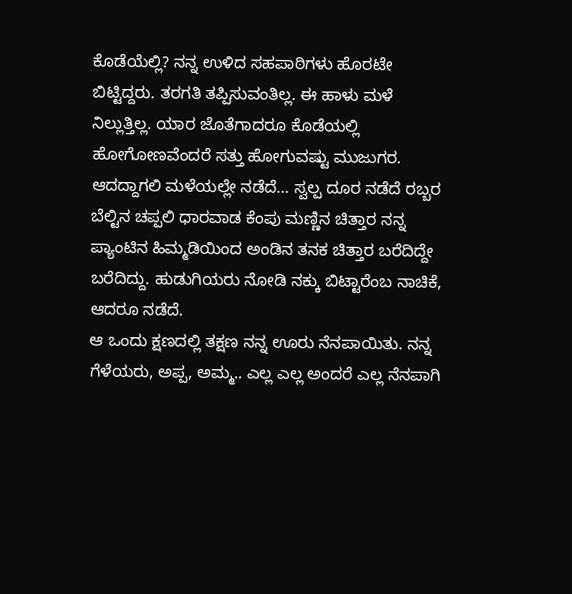ಕೊಡೆಯೆಲ್ಲಿ? ನನ್ನ ಉಳಿದ ಸಹಪಾಠಿಗಳು ಹೊರಟೇ ಬಿಟ್ಟಿದ್ದರು. ತರಗತಿ ತಪ್ಪಿಸುವಂತಿಲ್ಲ. ಈ ಹಾಳು ಮಳೆ ನಿಲ್ಲುತ್ತಿಲ್ಲ. ಯಾರ ಜೊತೆಗಾದರೂ ಕೊಡೆಯಲ್ಲಿ ಹೋಗೋಣವೆಂದರೆ ಸತ್ತು ಹೋಗುವಷ್ಟು ಮುಜುಗರ. ಆದದ್ದಾಗಲಿ ಮಳೆಯಲ್ಲೇ ನಡೆದೆ… ಸ್ವಲ್ಪ ದೂರ ನಡೆದೆ ರಬ್ಬರ ಬೆಲ್ಟಿನ ಚಪ್ಪಲಿ ಧಾರವಾಡ ಕೆಂಪು ಮಣ್ಣಿನ ಚಿತ್ತಾರ ನನ್ನ ಪ್ಯಾಂಟಿನ ಹಿಮ್ಮಡಿಯಿಂದ ಅಂಡಿನ ತನಕ ಚಿತ್ತಾರ ಬರೆದಿದ್ದೇ ಬರೆದಿದ್ದು. ಹುಡುಗಿಯರು ನೋಡಿ ನಕ್ಕು ಬಿಟ್ಟಾರೆಂಬ ನಾಚಿಕೆ, ಆದರೂ ನಡೆದೆ.
ಆ ಒಂದು ಕ್ಷಣದಲ್ಲಿ ತಕ್ಷಣ ನನ್ನ ಊರು ನೆನಪಾಯಿತು. ನನ್ನ ಗೆಳೆಯರು, ಅಪ್ಪ, ಅಮ್ಮ.. ಎಲ್ಲ ಎಲ್ಲ ಅಂದರೆ ಎಲ್ಲ ನೆನಪಾಗಿ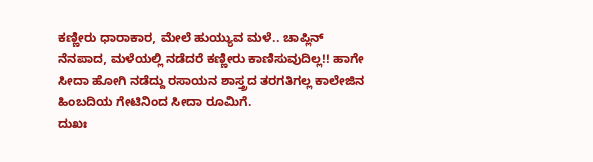ಕಣ್ಣೀರು ಧಾರಾಕಾರ, ಮೇಲೆ ಹುಯ್ಯುವ ಮಳೆ.. ಚಾಪ್ಲಿನ್ ನೆನಪಾದ, ಮಳೆಯಲ್ಲಿ ನಡೆದರೆ ಕಣ್ಣೀರು ಕಾಣಿಸುವುದಿಲ್ಲ!! ಹಾಗೇ ಸೀದಾ ಹೋಗಿ ನಡೆದ್ದು ರಸಾಯನ ಶಾಸ್ತ್ರದ ತರಗತಿಗಲ್ಲ ಕಾಲೇಜಿನ ಹಿಂಬದಿಯ ಗೇಟಿನಿಂದ ಸೀದಾ ರೂಮಿಗೆ.
ದುಖಃ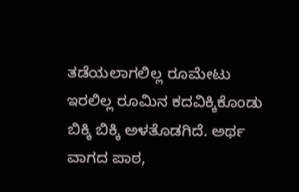ತಡೆಯಲಾಗಲಿಲ್ಲ ರೂಮೇಟು ಇರಲಿಲ್ಲ ರೂಮಿನ ಕದವಿಕ್ಕಿಕೊಂಡು ಬಿಕ್ಕಿ ಬಿಕ್ಕಿ ಅಳತೊಡಗಿದೆ. ಅರ್ಥ ವಾಗದ ಪಾಠ,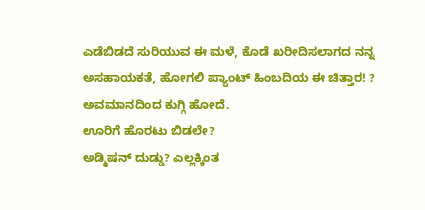ಎಡೆಬಿಡದೆ ಸುರಿಯುವ ಈ ಮಳೆ, ಕೊಡೆ ಖರೀದಿಸಲಾಗದ ನನ್ನ ಅಸಹಾಯಕತೆ, ಹೋಗಲಿ ಪ್ಯಾಂಟ್ ಹಿಂಬದಿಯ ಈ ಚಿತ್ತಾರ! ? ಅವಮಾನದಿಂದ ಕುಗ್ಗಿ ಹೋದೆ.
ಊರಿಗೆ ಹೊರಟು ಬಿಡಲೇ?
ಅಡ್ಮಿಷನ್ ದುಡ್ಡು? ಎಲ್ಲಕ್ಕಿಂತ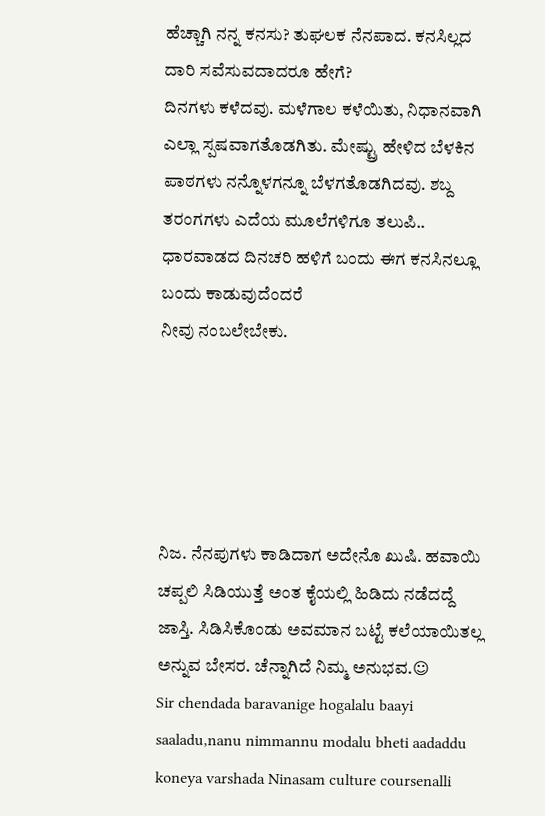ಹೆಚ್ಚಾಗಿ ನನ್ನ ಕನಸು? ತುಘಲಕ ನೆನಪಾದ. ಕನಸಿಲ್ಲದ ದಾರಿ ಸವೆಸುವದಾದರೂ ಹೇಗೆ?
ದಿನಗಳು ಕಳೆದವು. ಮಳೆಗಾಲ ಕಳೆಯಿತು, ನಿಧಾನವಾಗಿ ಎಲ್ಲಾ ಸ್ಪಷವಾಗತೊಡಗಿತು. ಮೇಷ್ಟ್ರು ಹೇಳಿದ ಬೆಳಕಿನ ಪಾಠಗಳು ನನ್ನೊಳಗನ್ನೂ ಬೆಳಗತೊಡಗಿದವು. ಶಬ್ದ ತರಂಗಗಳು ಎದೆಯ ಮೂಲೆಗಳಿಗೂ ತಲುಪಿ.. ಧಾರವಾಡದ ದಿನಚರಿ ಹಳಿಗೆ ಬಂದು ಈಗ ಕನಸಿನಲ್ಲೂ ಬಂದು ಕಾಡುವುದೆಂದರೆ
ನೀವು ನಂಬಲೇಬೇಕು.





ನಿಜ. ನೆನಪುಗಳು ಕಾಡಿದಾಗ ಅದೇನೊ ಖುಷಿ. ಹವಾಯಿ ಚಪ್ಪಲಿ ಸಿಡಿಯುತ್ತೆ ಅಂತ ಕೈಯಲ್ಲಿ ಹಿಡಿದು ನಡೆದದ್ದೆ ಜಾಸ್ತಿ. ಸಿಡಿಸಿಕೊಂಡು ಅವಮಾನ ಬಟ್ಟೆ ಕಲೆಯಾಯಿತಲ್ಲ ಅನ್ನುವ ಬೇಸರ. ಚೆನ್ನಾಗಿದೆ ನಿಮ್ಮ ಅನುಭವ.☺
Sir chendada baravanige hogalalu baayi saaladu,nanu nimmannu modalu bheti aadaddu koneya varshada Ninasam culture coursenalli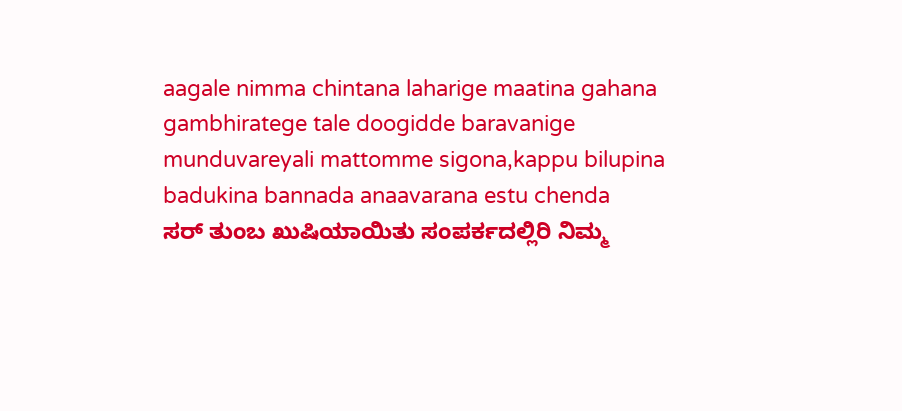aagale nimma chintana laharige maatina gahana gambhiratege tale doogidde baravanige munduvareyali mattomme sigona,kappu bilupina badukina bannada anaavarana estu chenda
ಸರ್ ತುಂಬ ಖುಷಿಯಾಯಿತು ಸಂಪರ್ಕದಲ್ಲಿರಿ ನಿಮ್ಮ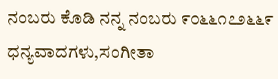ನಂಬರು ಕೊಡಿ ನನ್ನ ನಂಬರು ೯೦೬೬೧೭೨೬೬೯
ಧನ್ಯವಾದಗಳು,ಸಂಗೀತಾ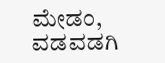ಮೇಡಂ, ವಡವಡಗಿ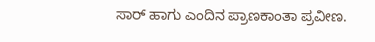ಸಾರ್ ಹಾಗು ಎಂದಿನ ಪ್ರಾಣಕಾಂತಾ ಪ್ರವೀಣ.